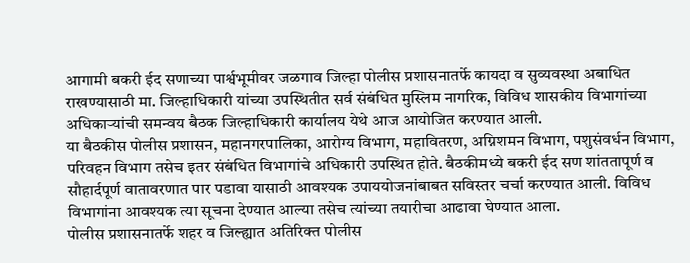आगामी बकरी ईद सणाच्या पार्श्वभूमीवर जळगाव जिल्हा पोलीस प्रशासनातर्फे कायदा व सुव्यवस्था अबाधित राखण्यासाठी मा. जिल्हाधिकारी यांच्या उपस्थितीत सर्व संबंधित मुस्लिम नागरिक, विविध शासकीय विभागांच्या अधिकाऱ्यांची समन्वय बैठक जिल्हाधिकारी कार्यालय येथे आज आयोजित करण्यात आली.
या बैठकीस पोलीस प्रशासन, महानगरपालिका, आरोग्य विभाग, महावितरण, अग्निशमन विभाग, पशुसंवर्धन विभाग, परिवहन विभाग तसेच इतर संबंधित विभागांचे अधिकारी उपस्थित होते. बैठकीमध्ये बकरी ईद सण शांततापूर्ण व सौहार्दपूर्ण वातावरणात पार पडावा यासाठी आवश्यक उपाययोजनांबाबत सविस्तर चर्चा करण्यात आली. विविध विभागांना आवश्यक त्या सूचना देण्यात आल्या तसेच त्यांच्या तयारीचा आढावा घेण्यात आला.
पोलीस प्रशासनातर्फे शहर व जिल्ह्यात अतिरिक्त पोलीस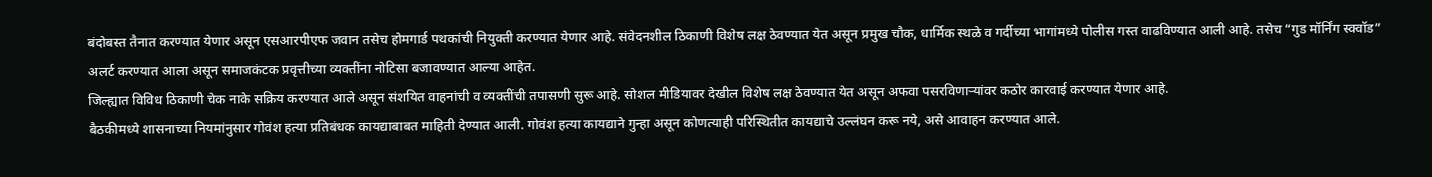बंदोबस्त तैनात करण्यात येणार असून एसआरपीएफ जवान तसेच होमगार्ड पथकांची नियुक्ती करण्यात येणार आहे. संवेदनशील ठिकाणी विशेष लक्ष ठेवण्यात येत असून प्रमुख चौक, धार्मिक स्थळे व गर्दीच्या भागांमध्ये पोलीस गस्त वाढविण्यात आली आहे. तसेच “गुड मॉर्निंग स्क्वॉड” अलर्ट करण्यात आला असून समाजकंटक प्रवृत्तीच्या व्यक्तींना नोटिसा बजावण्यात आल्या आहेत.
जिल्ह्यात विविध ठिकाणी चेक नाके सक्रिय करण्यात आले असून संशयित वाहनांची व व्यक्तींची तपासणी सुरू आहे. सोशल मीडियावर देखील विशेष लक्ष ठेवण्यात येत असून अफवा पसरविणाऱ्यांवर कठोर कारवाई करण्यात येणार आहे.
बैठकीमध्ये शासनाच्या नियमांनुसार गोवंश हत्या प्रतिबंधक कायद्याबाबत माहिती देण्यात आली. गोवंश हत्या कायद्याने गुन्हा असून कोणत्याही परिस्थितीत कायद्याचे उल्लंघन करू नये, असे आवाहन करण्यात आले.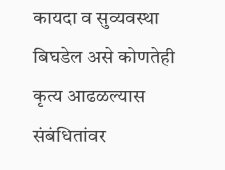कायदा व सुव्यवस्था बिघडेल असे कोणतेही कृत्य आढळल्यास संबंधितांवर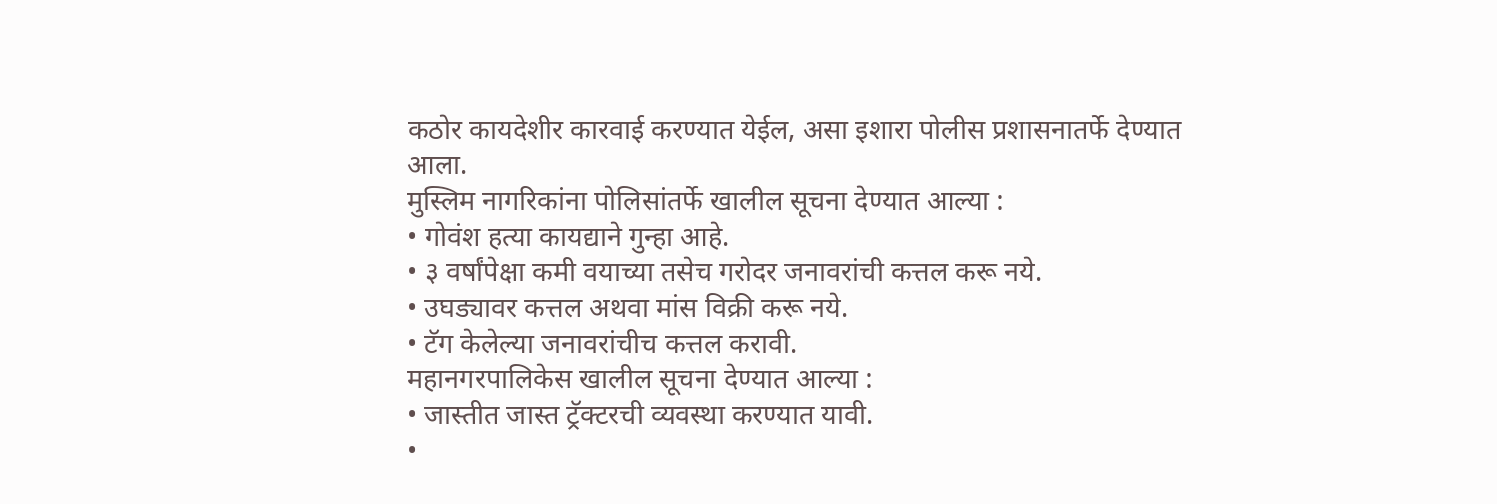कठोर कायदेशीर कारवाई करण्यात येईल, असा इशारा पोलीस प्रशासनातर्फे देण्यात आला.
मुस्लिम नागरिकांना पोलिसांतर्फे खालील सूचना देण्यात आल्या :
• गोवंश हत्या कायद्याने गुन्हा आहे.
• ३ वर्षांपेक्षा कमी वयाच्या तसेच गरोदर जनावरांची कत्तल करू नये.
• उघड्यावर कत्तल अथवा मांस विक्री करू नये.
• टॅग केलेल्या जनावरांचीच कत्तल करावी.
महानगरपालिकेस खालील सूचना देण्यात आल्या :
• जास्तीत जास्त ट्रॅक्टरची व्यवस्था करण्यात यावी.
•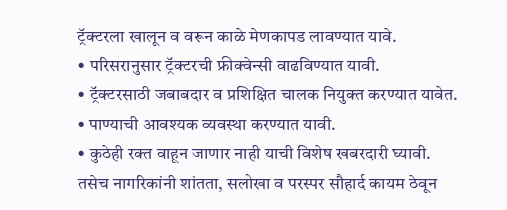ट्रॅक्टरला खालून व वरून काळे मेणकापड लावण्यात यावे.
• परिसरानुसार ट्रॅक्टरची फ्रीक्वेन्सी वाढविण्यात यावी.
• ट्रॅक्टरसाठी जबाबदार व प्रशिक्षित चालक नियुक्त करण्यात यावेत.
• पाण्याची आवश्यक व्यवस्था करण्यात यावी.
• कुठेही रक्त वाहून जाणार नाही याची विशेष खबरदारी घ्यावी.
तसेच नागरिकांनी शांतता, सलोखा व परस्पर सौहार्द कायम ठेवून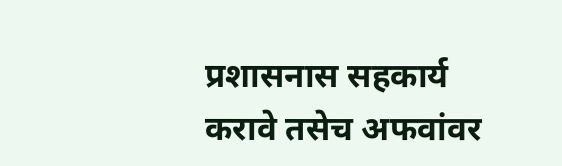प्रशासनास सहकार्य करावे तसेच अफवांवर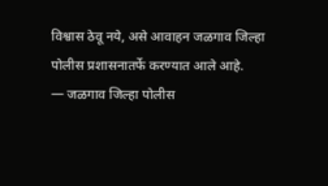विश्वास ठेवू नये, असे आवाहन जळगाव जिल्हा पोलीस प्रशासनातर्फे करण्यात आले आहे.
— जळगाव जिल्हा पोलीस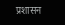प्रशासन